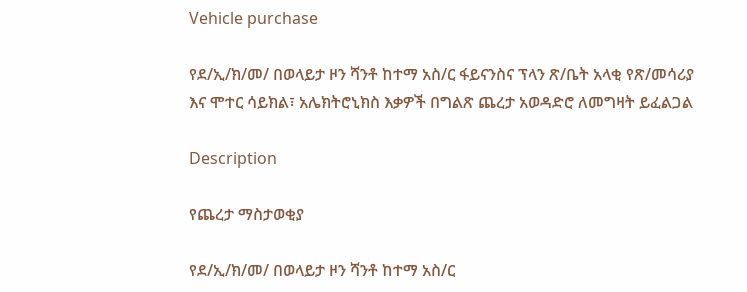Vehicle purchase

የደ/ኢ/ክ/መ/ በወላይታ ዞን ሻንቶ ከተማ አስ/ር ፋይናንስና ፕላን ጽ/ቤት አላቂ የጽ/መሳሪያ እና ሞተር ሳይክል፣ አሌክትሮኒክስ እቃዎች በግልጽ ጨረታ አወዳድሮ ለመግዛት ይፈልጋል

Description

የጨረታ ማስታወቂያ

የደ/ኢ/ክ/መ/ በወላይታ ዞን ሻንቶ ከተማ አስ/ር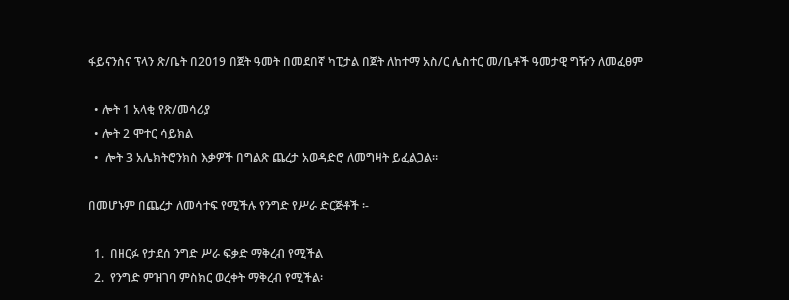ፋይናንስና ፕላን ጽ/ቤት በ2019 በጀት ዓመት በመደበኛ ካፒታል በጀት ለከተማ አስ/ር ሌስተር መ/ቤቶች ዓመታዊ ግዥን ለመፈፀም

  • ሎት 1 አላቂ የጽ/መሳሪያ
  • ሎት 2 ሞተር ሳይክል
  •  ሎት 3 አሌክትሮንክስ እቃዎች በግልጽ ጨረታ አወዳድሮ ለመግዛት ይፈልጋል።

በመሆኑም በጨረታ ለመሳተፍ የሚችሉ የንግድ የሥራ ድርጅቶች ፡-

  1.  በዘርፉ የታደሰ ንግድ ሥራ ፍቃድ ማቅረብ የሚችል
  2.  የንግድ ምዝገባ ምስክር ወረቀት ማቅረብ የሚችል፡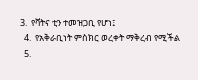3.  የቫትና ቲን ተመዝጋቢ የሆነ፤
  4.  የአቅራቢነት ምስክር ወረቀት ማቅረብ የሚችል
  5.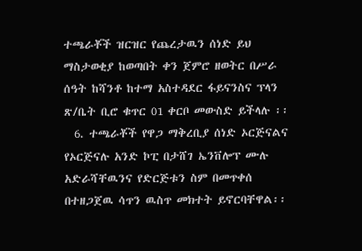ተጫራቾች ዝርዝር የጨረታዉን ሰነድ ይህ ማስታወቂያ ከወጣበት ቀን ጀምሮ ዘወትር በሥራ ሰዓት ከሻንቶ ከተማ አስተዳደር ፋይናንስና ፕላን ጽ/ቤት ቢሮ ቁጥር 01 ቀርቦ መውስድ ይችላሉ ፡፡
  6. ተጫራቾች የዋጋ ማቅረቢያ ሰነድ ኦርጅናልና የኦርጅናሉ አንድ ኮፒ በታሸገ ኤንቨሎፕ ሙሉ አድራሻቸዉንና የድርጅቱን ስም በመጥቀሰ በተዘጋጀዉ ሳጥን ዉስጥ መክተት ይኖርባቸዋል፡፡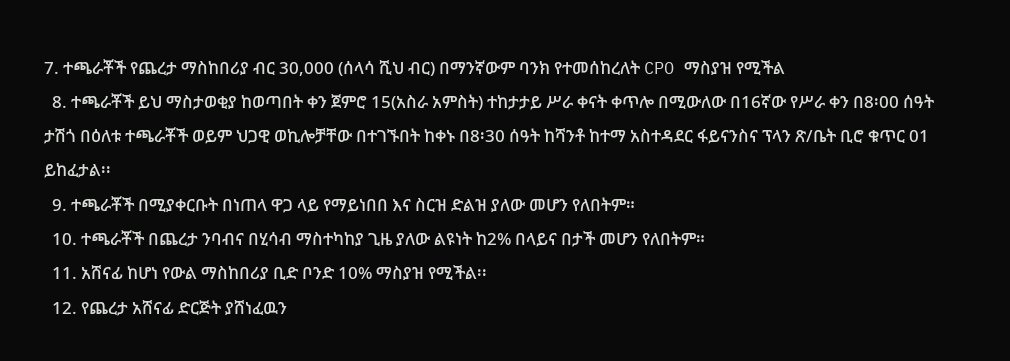7. ተጫራቾች የጨረታ ማስከበሪያ ብር 30,000 (ሰላሳ ሺህ ብር) በማንኛውም ባንክ የተመሰከረለት CPO ማስያዝ የሚችል
  8. ተጫራቾች ይህ ማስታወቂያ ከወጣበት ቀን ጀምሮ 15(አስራ አምስት) ተከታታይ ሥራ ቀናት ቀጥሎ በሚውለው በ16ኛው የሥራ ቀን በ8፡00 ሰዓት ታሽጎ በዕለቱ ተጫራቾች ወይም ህጋዊ ወኪሎቻቸው በተገኙበት ከቀኑ በ8፡30 ሰዓት ከሻንቶ ከተማ አስተዳደር ፋይናንስና ፕላን ጽ/ቤት ቢሮ ቁጥር 01 ይከፈታል፡፡
  9. ተጫራቾች በሚያቀርቡት በነጠላ ዋጋ ላይ የማይነበበ እና ስርዝ ድልዝ ያለው መሆን የለበትም።
  10. ተጫራቾች በጨረታ ንባብና በሂሳብ ማስተካከያ ጊዜ ያለው ልዩነት ከ2% በላይና በታች መሆን የለበትም።
  11. አሸናፊ ከሆነ የውል ማስከበሪያ ቢድ ቦንድ 10% ማስያዝ የሚችል፡፡
  12. የጨረታ አሸናፊ ድርጅት ያሸነፈዉን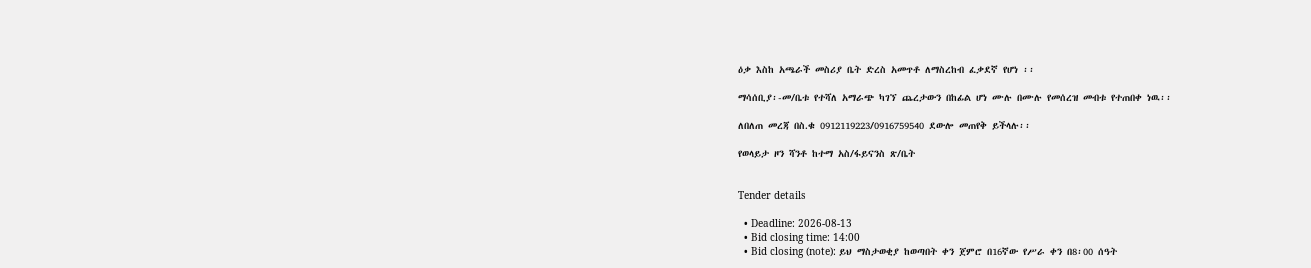ዕቃ እስከ አጫራች መስሪያ ቤት ድረስ አመጥቶ ለማስረከብ ፈቃደኛ የሆነ ፡፡

ማሳሰቢያ፡-መ/ቤቱ የተሻለ አማራጭ ካገኘ ጨረታውን በከፊል ሆነ ሙሉ በሙሉ የመሰረዝ መብቱ የተጠበቀ ነዉ፡፡

ለበለጠ መረጃ በስ.ቁ 0912119223/0916759540 ደውሎ መጠየቅ ይችላሉ፡፡

የወላይታ ዞን ሻንቶ ከተማ አስ/ፋይናንስ ጽ/ቤት


Tender details

  • Deadline: 2026-08-13
  • Bid closing time: 14:00
  • Bid closing (note): ይህ ማስታወቂያ ከወጣበት ቀን ጀምሮ በ16ኛው የሥራ ቀን በ8፡00 ሰዓት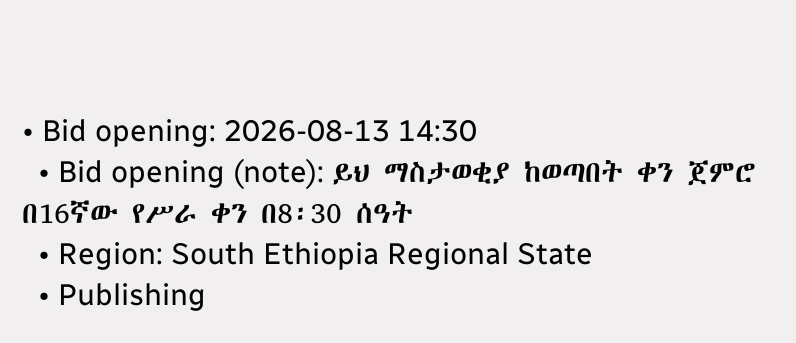• Bid opening: 2026-08-13 14:30
  • Bid opening (note): ይህ ማስታወቂያ ከወጣበት ቀን ጀምሮ በ16ኛው የሥራ ቀን በ8፡30 ሰዓት
  • Region: South Ethiopia Regional State
  • Publishing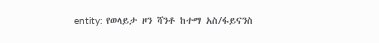entity: የወላይታ ዞን ሻንቶ ከተማ አስ/ፋይናንስ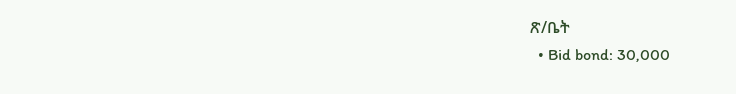ጽ/ቤት
  • Bid bond: 30,000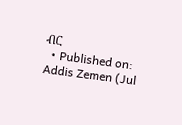ብር
  • Published on: Addis Zemen (Jul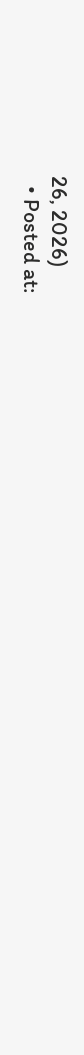26, 2026)
  • Posted at: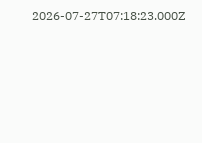2026-07-27T07:18:23.000Z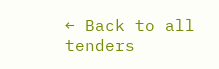← Back to all tenders